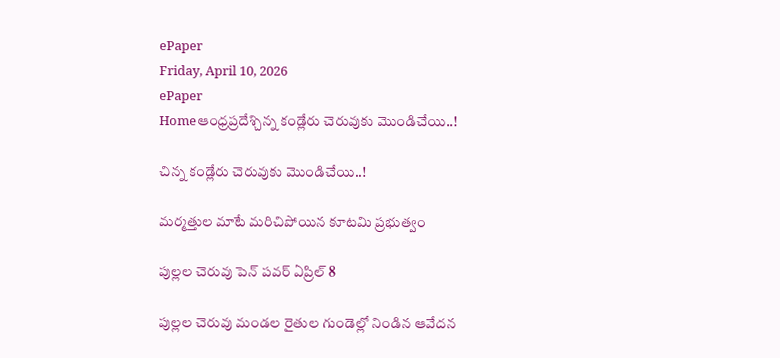ePaper
Friday, April 10, 2026
ePaper
Homeఆంధ్రప్రదేశ్చిన్న కండ్లేరు చెరువుకు మొండిచేయి..!

చిన్న కండ్లేరు చెరువుకు మొండిచేయి..!

మర్మత్తుల మాటే మరిచిపోయిన కూటమి ప్రభుత్వం

పుల్లల చెరువు పెన్ పవర్ ఏప్రిల్ 8

పుల్లల చెరువు మండల రైతుల గుండెల్లో నిండిన ఆవేదన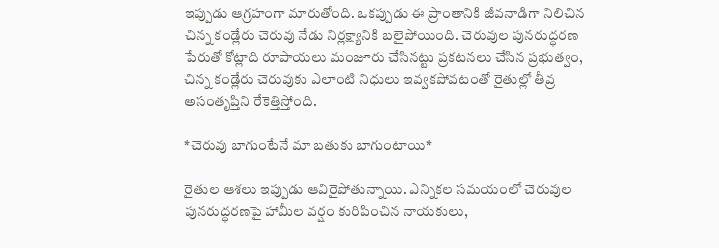ఇప్పుడు ఆగ్రహంగా మారుతోంది. ఒకప్పుడు ఈ ప్రాంతానికి జీవనాడిగా నిలిచిన చిన్న కండ్లేరు చెరువు నేడు నిర్లక్ష్యానికి బలైపోయింది. చెరువుల పునరుద్ధరణ పేరుతో కోట్లాది రూపాయలు మంజూరు చేసినట్టు ప్రకటనలు చేసిన ప్రభుత్వం, చిన్న కండ్లేరు చెరువుకు ఎలాంటి నిధులు ఇవ్వకపోవటంతో రైతుల్లో తీవ్ర అసంతృప్తిని రేకెత్తిస్తోంది.

*చెరువు బాగుంటేనే మా బతుకు బాగుంటాయి*

రైతుల ఆశలు ఇప్పుడు ఆవిరైపోతున్నాయి. ఎన్నికల సమయంలో చెరువుల పునరుద్ధరణపై హామీల వర్షం కురిపించిన నాయకులు,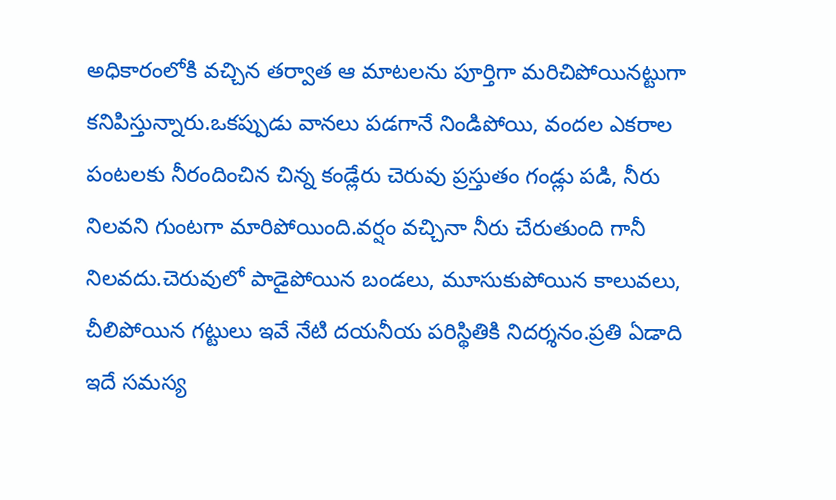అధికారంలోకి వచ్చిన తర్వాత ఆ మాటలను పూర్తిగా మరిచిపోయినట్టుగా కనిపిస్తున్నారు.ఒకప్పుడు వానలు పడగానే నిండిపోయి, వందల ఎకరాల పంటలకు నీరందించిన చిన్న కండ్లేరు చెరువు ప్రస్తుతం గండ్లు పడి, నీరు నిలవని గుంటగా మారిపోయింది.వర్షం వచ్చినా నీరు చేరుతుంది గానీ నిలవదు.చెరువులో పాడైపోయిన బండలు, మూసుకుపోయిన కాలువలు, చీలిపోయిన గట్టులు ఇవే నేటి దయనీయ పరిస్థితికి నిదర్శనం.ప్రతి ఏడాది ఇదే సమస్య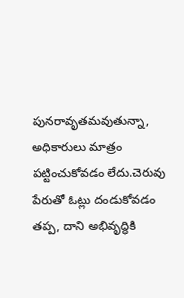పునరావృతమవుతున్నా, అధికారులు మాత్రం పట్టించుకోవడం లేదు.చెరువు పేరుతో ఓట్లు దండుకోవడం తప్ప, దాని అభివృద్ధికి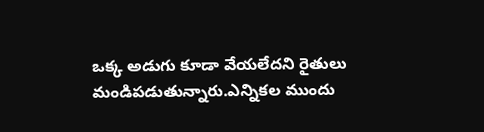ఒక్క అడుగు కూడా వేయలేదని రైతులు మండిపడుతున్నారు.ఎన్నికల ముందు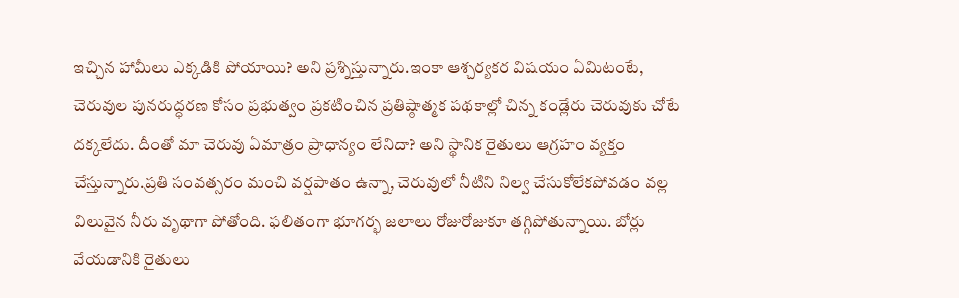ఇచ్చిన హామీలు ఎక్కడికి పోయాయి? అని ప్రశ్నిస్తున్నారు.ఇంకా ఆశ్చర్యకర విషయం ఏమిటంటే, చెరువుల పునరుద్ధరణ కోసం ప్రభుత్వం ప్రకటించిన ప్రతిష్ఠాత్మక పథకాల్లో చిన్న కండ్లేరు చెరువుకు చోటే దక్కలేదు. దీంతో మా చెరువు ఏమాత్రం ప్రాధాన్యం లేనిదా? అని స్థానిక రైతులు ఆగ్రహం వ్యక్తం చేస్తున్నారు.ప్రతి సంవత్సరం మంచి వర్షపాతం ఉన్నా, చెరువులో నీటిని నిల్వ చేసుకోలేకపోవడం వల్ల విలువైన నీరు వృథాగా పోతోంది. ఫలితంగా భూగర్భ జలాలు రోజురోజుకూ తగ్గిపోతున్నాయి. బోర్లు వేయడానికి రైతులు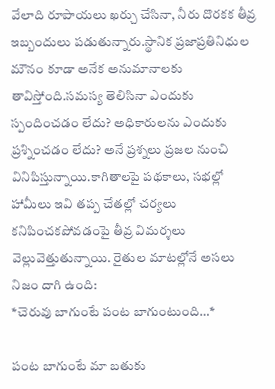వేలాది రూపాయలు ఖర్చు చేసినా, నీరు దొరకక తీవ్ర ఇబ్బందులు పడుతున్నారు.స్థానిక ప్రజాప్రతినిధుల మౌనం కూడా అనేక అనుమానాలకు తావిస్తోంది.సమస్య తెలిసినా ఎందుకు స్పందించడం లేదు? అధికారులను ఎందుకు ప్రశ్నించడం లేదు? అనే ప్రశ్నలు ప్రజల నుంచి వినిపిస్తున్నాయి.కాగితాలపై పథకాలు, సభల్లో హామీలు ఇవి తప్ప చేతల్లో చర్యలు కనిపించకపోవడంపై తీవ్ర విమర్శలు వెల్లువెత్తుతున్నాయి. రైతుల మాటల్లోనే అసలు నిజం దాగి ఉంది:
*చెరువు బాగుంటే పంట బాగుంటుంది…*

పంట బాగుంటే మా బతుకు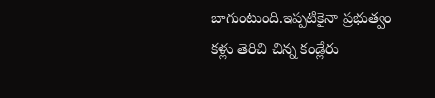బాగుంటుంది.ఇప్పటికైనా ప్రభుత్వం కళ్లు తెరిచి చిన్న కండ్లేరు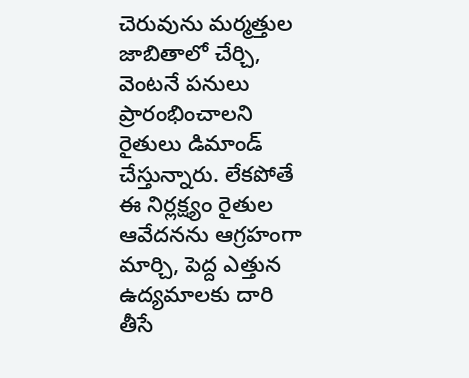చెరువును మర్మత్తుల జాబితాలో చేర్చి, వెంటనే పనులు ప్రారంభించాలని రైతులు డిమాండ్ చేస్తున్నారు. లేకపోతే ఈ నిర్లక్ష్యం రైతుల ఆవేదనను ఆగ్రహంగా మార్చి, పెద్ద ఎత్తున ఉద్యమాలకు దారి తీసే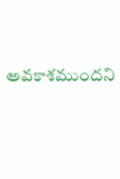అవకాశముందని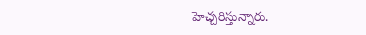హెచ్చరిస్తున్నారు.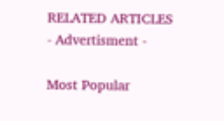RELATED ARTICLES
- Advertisment -

Most Popular